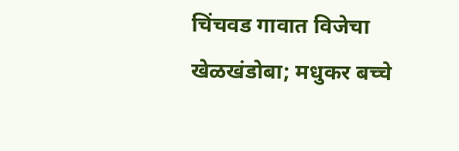चिंचवड गावात विजेचा खेळखंडोबा; मधुकर बच्चे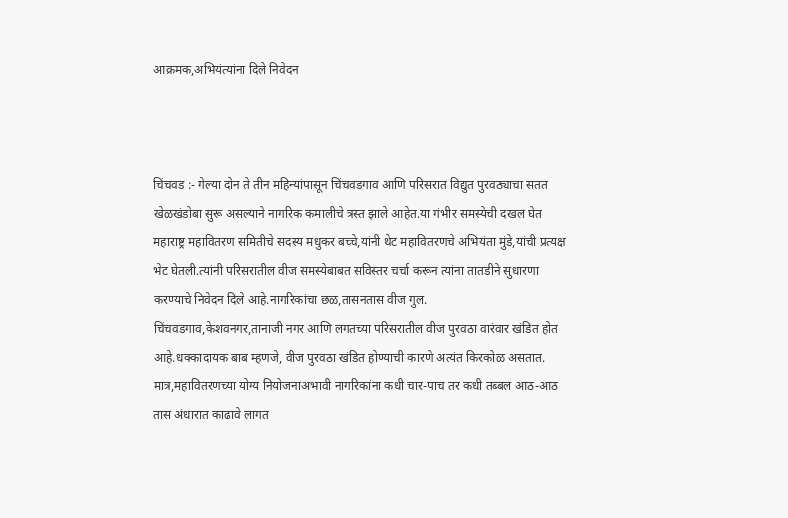आक्रमक,अभियंत्यांना दिले निवेदन



चिंचवड :- गेल्या दोन ते तीन महिन्यांपासून चिंचवडगाव आणि परिसरात विद्युत पुरवठ्याचा सतत खेळखंडोबा सुरू असल्याने नागरिक कमालीचे त्रस्त झाले आहेत.या गंभीर समस्येची दखल घेत महाराष्ट्र महावितरण समितीचे सदस्य मधुकर बच्चे,यांनी थेट महावितरणचे अभियंता मुंडे,यांची प्रत्यक्ष भेट घेतली.त्यांनी परिसरातील वीज समस्येबाबत सविस्तर चर्चा करून त्यांना तातडीने सुधारणा करण्याचे निवेदन दिले आहे.नागरिकांचा छळ,तासनतास वीज गुल.
चिंचवडगाव,केशवनगर,तानाजी नगर आणि लगतच्या परिसरातील वीज पुरवठा वारंवार खंडित होत आहे.धक्कादायक बाब म्हणजे, वीज पुरवठा खंडित होण्याची कारणे अत्यंत किरकोळ असतात. मात्र,महावितरणच्या योग्य नियोजनाअभावी नागरिकांना कधी चार-पाच तर कधी तब्बल आठ-आठ तास अंधारात काढावे लागत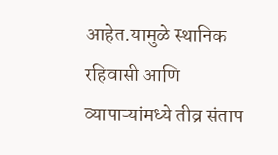आहेत.यामुळे स्थानिक रहिवासी आणि व्यापाऱ्यांमध्ये तीव्र संताप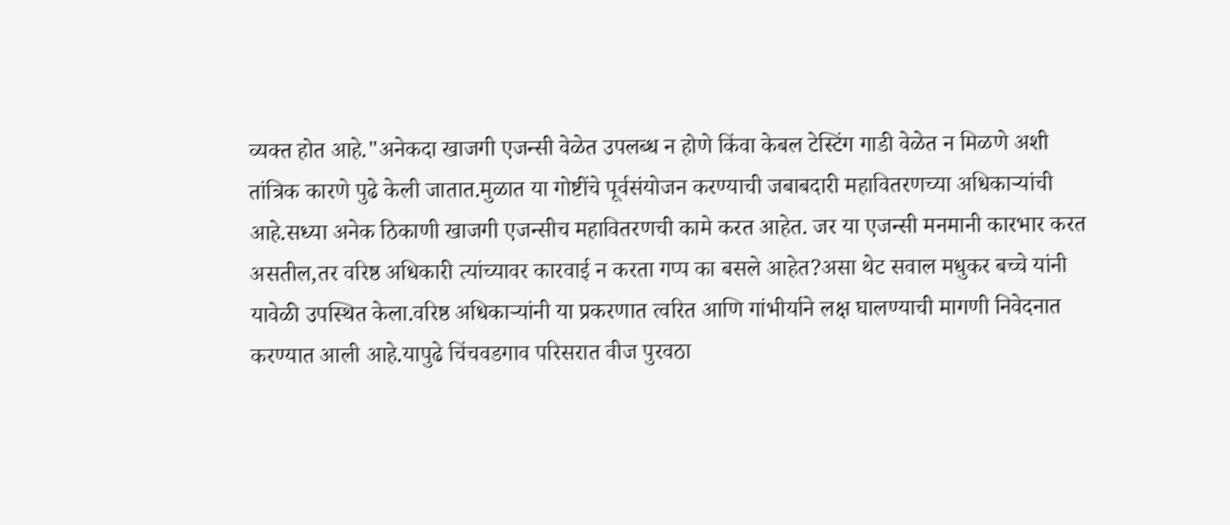व्यक्त होत आहे."अनेकदा खाजगी एजन्सी वेळेत उपलब्ध न होणे किंवा केबल टेस्टिंग गाडी वेळेत न मिळणे अशी तांत्रिक कारणे पुढे केली जातात.मुळात या गोष्टींचे पूर्वसंयोजन करण्याची जबाबदारी महावितरणच्या अधिकाऱ्यांची आहे.सध्या अनेक ठिकाणी खाजगी एजन्सीच महावितरणची कामे करत आहेत. जर या एजन्सी मनमानी कारभार करत असतील,तर वरिष्ठ अधिकारी त्यांच्यावर कारवाई न करता गप्प का बसले आहेत?असा थेट सवाल मधुकर बच्चे यांनी यावेळी उपस्थित केला.वरिष्ठ अधिकाऱ्यांनी या प्रकरणात त्वरित आणि गांभीर्याने लक्ष घालण्याची मागणी निवेदनात करण्यात आली आहे.यापुढे चिंचवडगाव परिसरात वीज पुरवठा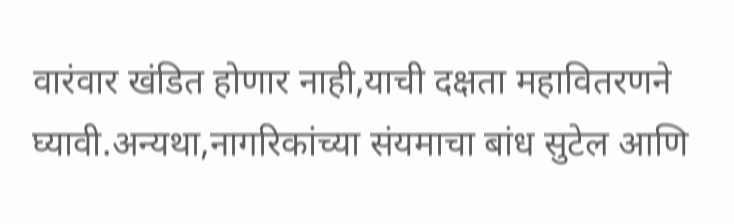वारंवार खंडित होणार नाही,याची दक्षता महावितरणने घ्यावी.अन्यथा,नागरिकांच्या संयमाचा बांध सुटेल आणि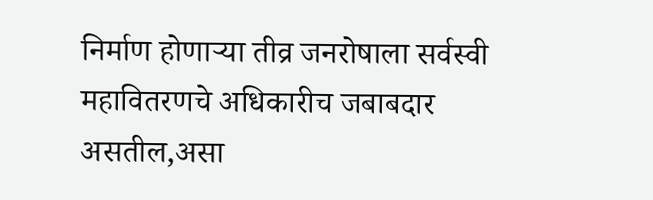निर्माण होणाऱ्या तीव्र जनरोषाला सर्वस्वी महावितरणचे अधिकारीच जबाबदार असतील,असा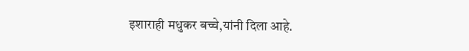इशाराही मधुकर बच्चे,यांनी दिला आहे.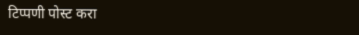टिप्पणी पोस्ट करा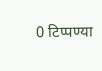0 टिप्पण्या